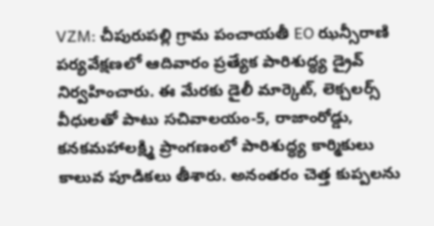VZM: చీపురుపల్లి గ్రామ పంచాయతీ EO ఝన్సీరాణి పర్యవేక్షణలో ఆదివారం ప్రత్యేక పారిశుద్ధ్య డ్రైవ్ నిర్వహించారు. ఈ మేరకు డైలీ మార్కెట్, లెక్చలర్స్ వీధులతో పాటు సచివాలయం-5, రాజాంరోడ్డు, కనకమహాలక్ష్మి ప్రాంగణంలో పారిశుద్ధ్య కార్మికులు కాలువ పూడికలు తీశారు. అనంతరం చెత్త కుప్పలను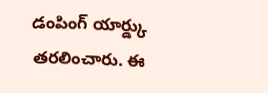డంపింగ్ యార్డ్కు తరలించారు. ఈ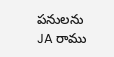పనులను JA రాము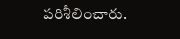పరిశీలించారు.